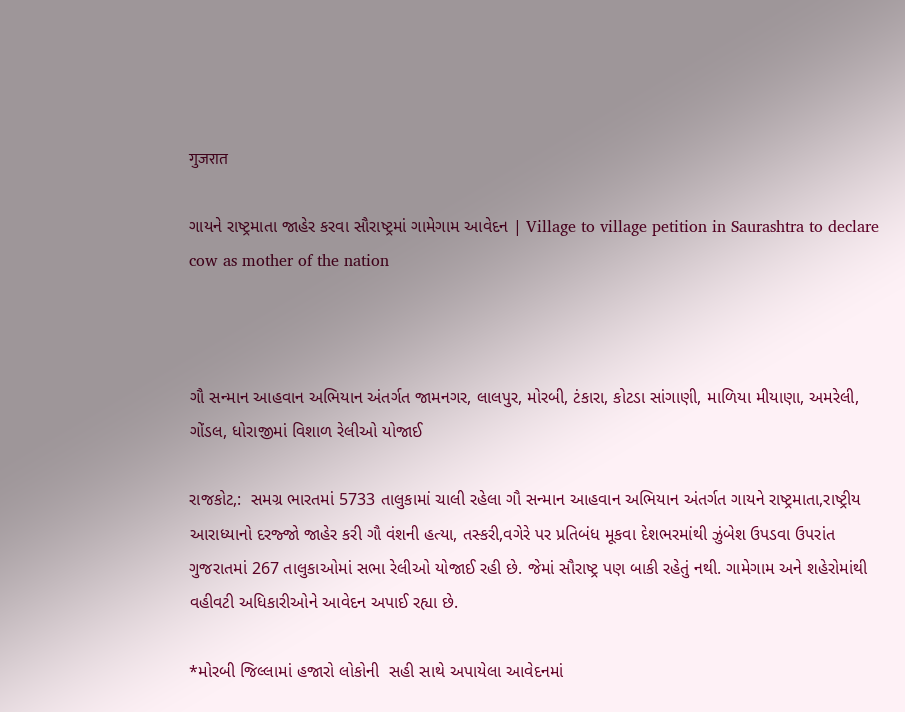गुजरात

ગાયને રાષ્ટ્રમાતા જાહેર કરવા સૌરાષ્ટ્રમાં ગામેગામ આવેદન | Village to village petition in Saurashtra to declare cow as mother of the nation



ગૌ સન્માન આહવાન અભિયાન અંતર્ગત જામનગર, લાલપુર, મોરબી, ટંકારા, કોટડા સાંગાણી, માળિયા મીયાણા, અમરેલી, ગોંડલ, ધોરાજીમાં વિશાળ રેલીઓ યોજાઈ

રાજકોટ,:  સમગ્ર ભારતમાં 5733 તાલુકામાં ચાલી રહેલા ગૌ સન્માન આહવાન અભિયાન અંતર્ગત ગાયને રાષ્ટ્રમાતા,રાષ્ટ્રીય આરાધ્યાનો દરજ્જો જાહેર કરી ગૌ વંશની હત્યા, તસ્કરી,વગેરે પર પ્રતિબંધ મૂકવા દેશભરમાંથી ઝુંબેશ ઉપડવા ઉપરાંત ગુજરાતમાં 267 તાલુકાઓમાં સભા રેલીઓ યોજાઈ રહી છે. જેમાં સૌરાષ્ટ્ર પણ બાકી રહેતું નથી. ગામેગામ અને શહેરોમાંથી વહીવટી અધિકારીઓને આવેદન અપાઈ રહ્યા છે.

*મોરબી જિલ્લામાં હજારો લોકોની  સહી સાથે અપાયેલા આવેદનમાં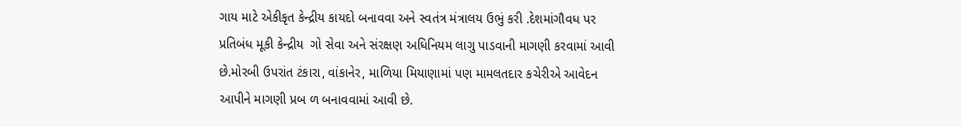ગાય માટે એકીકૃત કેન્દ્રીય કાયદો બનાવવા અને સ્વતંત્ર મંત્રાલય ઉભું કરી .દેશમાંગૌવધ પર પ્રતિબંધ મૂકી કેન્દ્રીય  ગો સેવા અને સંરક્ષણ અધિનિયમ લાગુ પાડવાની માગણી કરવામાં આવી છે.મોરબી ઉપરાંત ટંકારા, વાંકાનેર, માળિયા મિયાણામાં પણ મામલતદાર કચેરીએ આવેદન આપીને માગણી પ્રબ ળ બનાવવામાં આવી છે.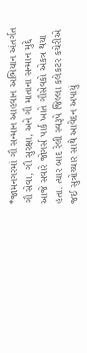*જામનગરમાં ગૌ સન્માન આહવાન અભિયાન અંતર્ગત ગૌ સેવા, ગૌ સુરક્ષા, અને ગૌ માતાના સન્માન મુદ્દે આજે સવારે જોગર્સ પાર્ક ખાતે ગૌસેવકો એકત્ર થયા હતા. ત્યાર બાદ રેલી સ્વરૂપે જિલ્લા કલેકટર કચેરીએ જઈ સુત્રોચ્ચાર સાથે આવેદન અપાયું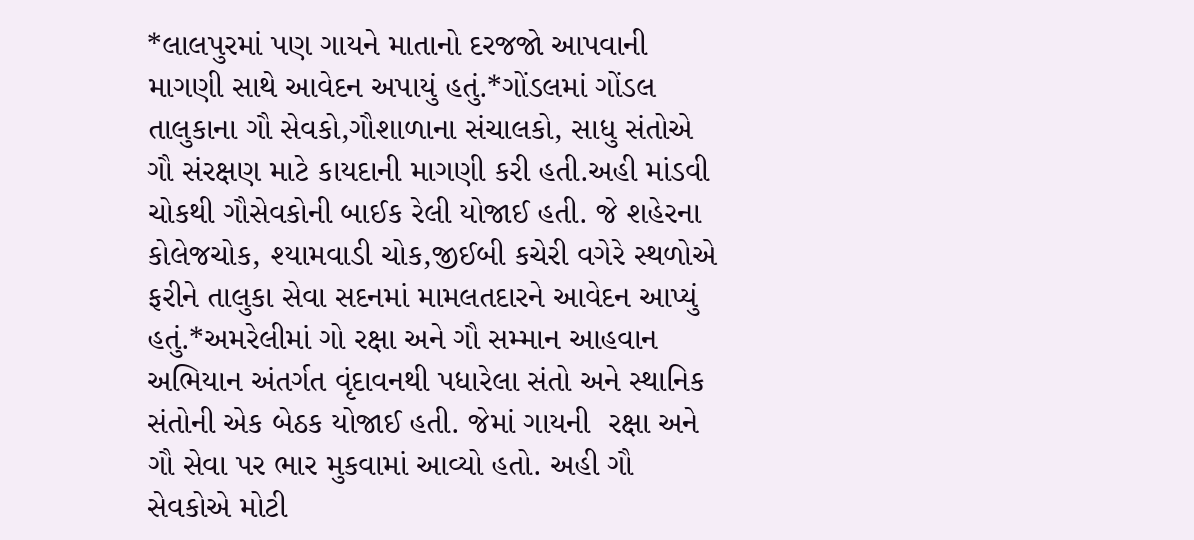*લાલપુરમાં પણ ગાયને માતાનો દરજજો આપવાની માગણી સાથે આવેદન અપાયું હતું.*ગોંડલમાં ગોંડલ તાલુકાના ગૌ સેવકો,ગૌશાળાના સંચાલકો, સાધુ સંતોએ ગૌ સંરક્ષણ માટે કાયદાની માગણી કરી હતી.અહી માંડવી ચોકથી ગૌસેવકોની બાઈક રેલી યોજાઈ હતી. જે શહેરના કોલેજચોક, શ્યામવાડી ચોક,જીઈબી કચેરી વગેરે સ્થળોએ ફરીને તાલુકા સેવા સદનમાં મામલતદારને આવેદન આપ્યું હતું.*અમરેલીમાં ગો રક્ષા અને ગૌ સમ્માન આહવાન અભિયાન અંતર્ગત વૃંદાવનથી પધારેલા સંતો અને સ્થાનિક સંતોની એક બેઠક યોજાઈ હતી. જેમાં ગાયની  રક્ષા અને ગૌ સેવા પર ભાર મુકવામાં આવ્યો હતો. અહી ગૌ સેવકોએ મોટી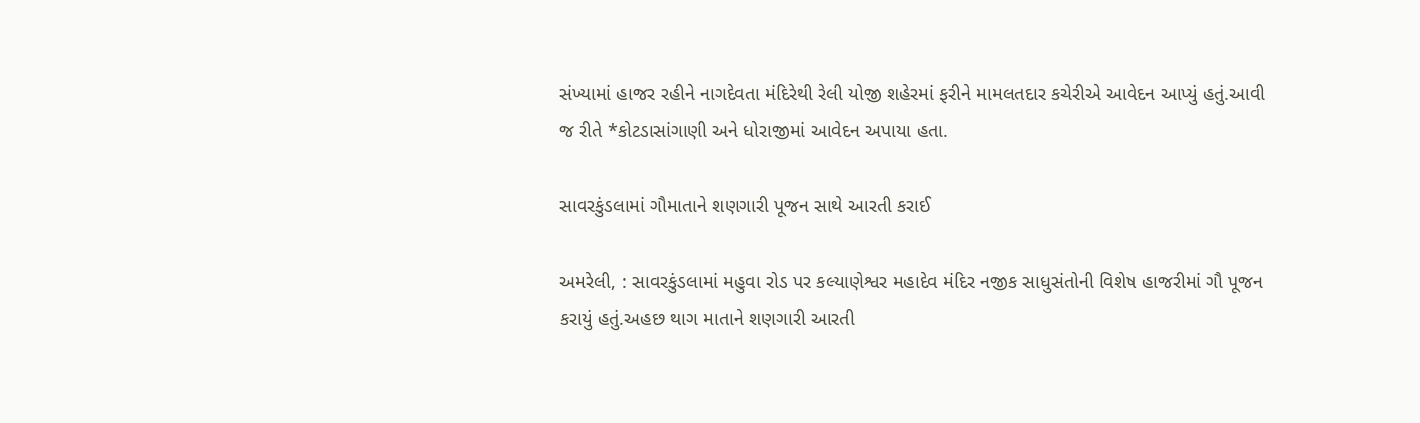સંખ્યામાં હાજર રહીને નાગદેવતા મંદિરેથી રેલી યોજી શહેરમાં ફરીને મામલતદાર કચેરીએ આવેદન આપ્યું હતું.આવી જ રીતે *કોટડાસાંગાણી અને ધોરાજીમાં આવેદન અપાયા હતા.

સાવરકુંડલામાં ગૌમાતાને શણગારી પૂજન સાથે આરતી કરાઈ

અમરેલી, : સાવરકુંડલામાં મહુવા રોડ પર કલ્યાણેશ્વર મહાદેવ મંદિર નજીક સાધુસંતોની વિશેષ હાજરીમાં ગૌ પૂજન કરાયું હતું.અહછ થાગ માતાને શણગારી આરતી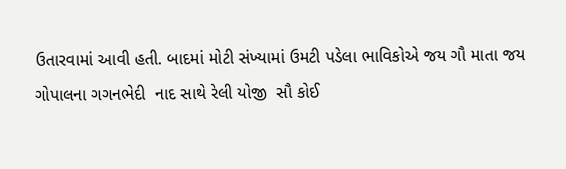ઉતારવામાં આવી હતી. બાદમાં મોટી સંખ્યામાં ઉમટી પડેલા ભાવિકોએ જય ગૌ માતા જય ગોપાલના ગગનભેદી  નાદ સાથે રેલી યોજી  સૌ કોઈ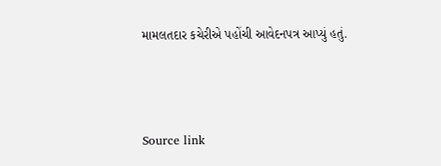મામલતદાર કચેરીએ પહોંચી આવેદનપત્ર આપ્યું હતું.



Source link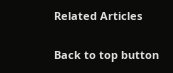Related Articles

Back to top button